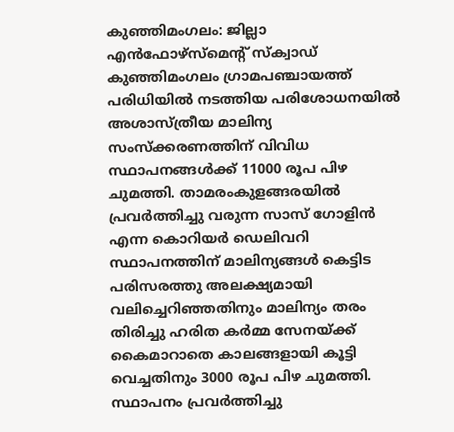കുഞ്ഞിമംഗലം: ജില്ലാ എൻഫോഴ്സ്മെന്റ് സ്ക്വാഡ് കുഞ്ഞിമംഗലം ഗ്രാമപഞ്ചായത്ത് പരിധിയിൽ നടത്തിയ പരിശോധനയിൽ അശാസ്ത്രീയ മാലിന്യ സംസ്ക്കരണത്തിന് വിവിധ സ്ഥാപനങ്ങൾക്ക് 11000 രൂപ പിഴ ചുമത്തി. താമരംകുളങ്ങരയിൽ പ്രവർത്തിച്ചു വരുന്ന സാസ് ഗോളിൻ എന്ന കൊറിയർ ഡെലിവറി സ്ഥാപനത്തിന് മാലിന്യങ്ങൾ കെട്ടിട പരിസരത്തു അലക്ഷ്യമായി വലിച്ചെറിഞ്ഞതിനും മാലിന്യം തരം തിരിച്ചു ഹരിത കർമ്മ സേനയ്ക്ക് കൈമാറാതെ കാലങ്ങളായി കൂട്ടി വെച്ചതിനും 3000 രൂപ പിഴ ചുമത്തി.
സ്ഥാപനം പ്രവർത്തിച്ചു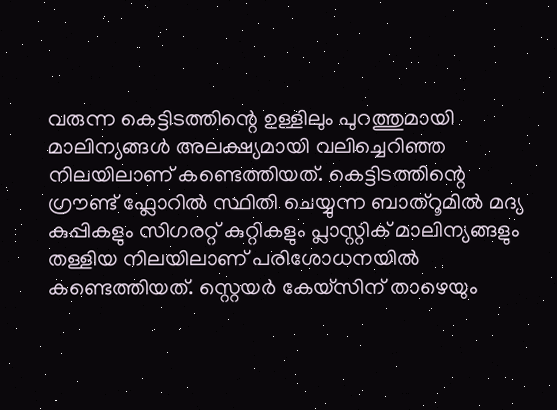വരുന്ന കെട്ടിടത്തിന്റെ ഉള്ളിലും പുറത്തുമായി മാലിന്യങ്ങൾ അലക്ഷ്യമായി വലിച്ചെറിഞ്ഞ നിലയിലാണ് കണ്ടെത്തിയത്. കെട്ടിടത്തിന്റെ ഗ്രൗണ്ട് ഫ്ലോറിൽ സ്ഥിതി ചെയ്യുന്ന ബാത്റൂമിൽ മദ്യ കുപ്പികളും സിഗരറ്റ് കുറ്റികളും പ്ലാസ്റ്റിക് മാലിന്യങ്ങളും തള്ളിയ നിലയിലാണ് പരിശോധനയിൽ കണ്ടെത്തിയത്. സ്റ്റെയർ കേയ്സിന് താഴെയും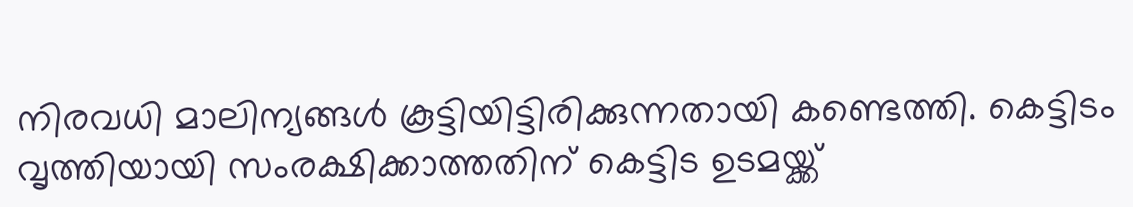നിരവധി മാലിന്യങ്ങൾ കൂട്ടിയിട്ടിരിക്കുന്നതായി കണ്ടെത്തി. കെട്ടിടം വൃത്തിയായി സംരക്ഷിക്കാത്തതിന് കെട്ടിട ഉടമയ്ക്ക്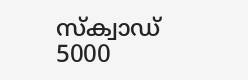സ്ക്വാഡ് 5000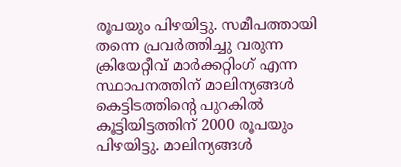രൂപയും പിഴയിട്ടു. സമീപത്തായി തന്നെ പ്രവർത്തിച്ചു വരുന്ന ക്രിയേറ്റീവ് മാർക്കറ്റിംഗ് എന്ന സ്ഥാപനത്തിന് മാലിന്യങ്ങൾ കെട്ടിടത്തിന്റെ പുറകിൽ കൂട്ടിയിട്ടത്തിന് 2000 രൂപയും പിഴയിട്ടു. മാലിന്യങ്ങൾ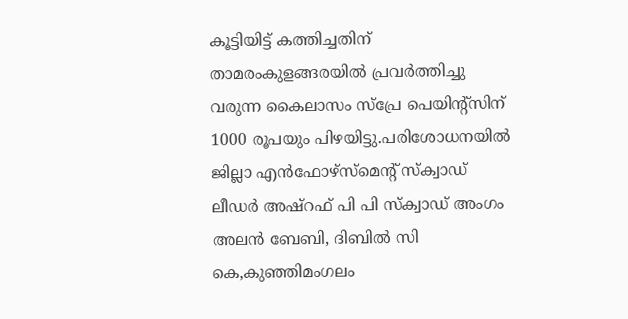കൂട്ടിയിട്ട് കത്തിച്ചതിന് താമരംകുളങ്ങരയിൽ പ്രവർത്തിച്ചു വരുന്ന കൈലാസം സ്പ്രേ പെയിന്റ്സിന് 1000 രൂപയും പിഴയിട്ടു.പരിശോധനയിൽ ജില്ലാ എൻഫോഴ്സ്മെന്റ് സ്ക്വാഡ് ലീഡർ അഷ്റഫ് പി പി സ്ക്വാഡ് അംഗം അലൻ ബേബി, ദിബിൽ സി കെ,കുഞ്ഞിമംഗലം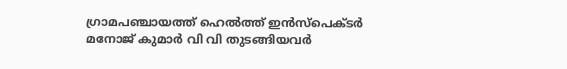ഗ്രാമപഞ്ചായത്ത് ഹെൽത്ത് ഇൻസ്പെക്ടർ മനോജ് കുമാർ വി വി തുടങ്ങിയവർ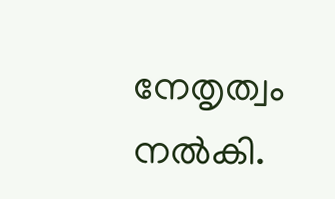നേതൃത്വം നൽകി.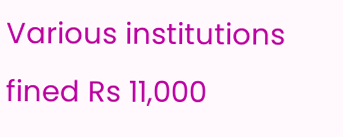Various institutions fined Rs 11,000